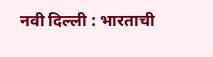नवी दिल्ली : भारताची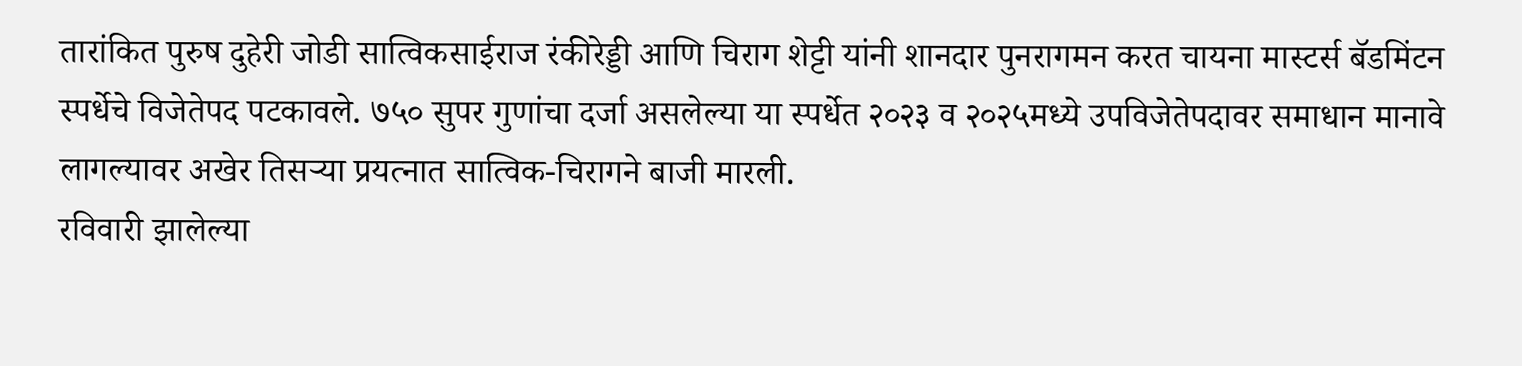तारांकित पुरुष दुहेरी जोडी सात्विकसाईराज रंकीरेड्डी आणि चिराग शेट्टी यांनी शानदार पुनरागमन करत चायना मास्टर्स बॅडमिंटन स्पर्धेचे विजेतेपद पटकावले. ७५० सुपर गुणांचा दर्जा असलेल्या या स्पर्धेत २०२३ व २०२५मध्ये उपविजेतेपदावर समाधान मानावे लागल्यावर अखेर तिसऱ्या प्रयत्नात सात्विक-चिरागने बाजी मारली.
रविवारी झालेल्या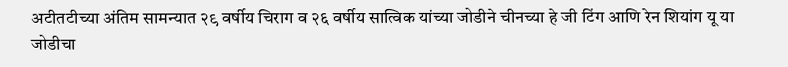अटीतटीच्या अंतिम सामन्यात २९ वर्षीय चिराग व २६ वर्षीय सात्विक यांच्या जोडीने चीनच्या हे जी टिंग आणि रेन शियांग यू या जोडीचा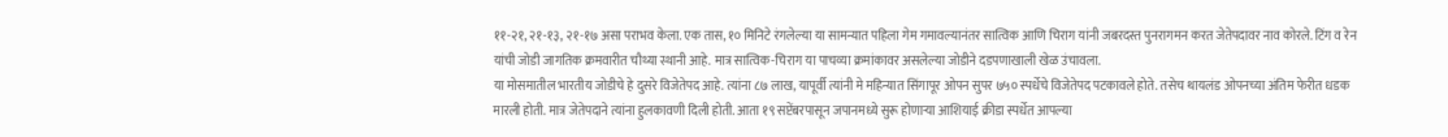११-२१, २१-१३, २१-१७ असा पराभव केला. एक तास, १० मिनिटे रंगलेल्या या सामन्यात पहिला गेम गमावल्यानंतर सात्विक आणि चिराग यांनी जबरदस्त पुनरागमन करत जेतेपदावर नाव कोरले. टिंग व रेन यांची जोडी जागतिक क्रमवारीत चौथ्या स्थानी आहे. मात्र सात्विक-चिराग या पाचव्या क्रमांकावर असलेल्या जोडीने दडपणाखाली खेळ उंचावला.
या मोसमातील भारतीय जोडीचे हे दुसरे विजेतेपद आहे. त्यांना ८७ लाख, यापूर्वी त्यांनी मे महिन्यात सिंगापूर ओपन सुपर ७५० स्पर्धेचे विजेतेपद पटकावले होते. तसेच थायलंड ओपनच्या अंतिम फेरीत धडक मारली होती. मात्र जेतेपदाने त्यांना हुलकावणी दिली होती. आता १९ सप्टेंबरपासून जपानमध्ये सुरू होणाऱ्या आशियाई क्रीडा स्पर्धेत आपल्या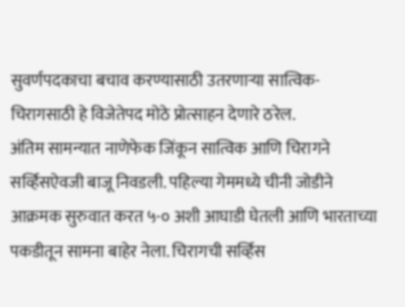सुवर्णपदकाचा बचाव करण्यासाठी उतरणाऱ्या सात्विक-चिरागसाठी हे विजेतेपद मोठे प्रोत्साहन देणारे ठरेल.
अंतिम सामन्यात नाणेफेक जिंकून सात्विक आणि चिरागने सर्व्हिसऐवजी बाजू निवडली. पहिल्या गेममध्ये चीनी जोडीने आक्रमक सुरुवात करत ५-० अशी आघाडी घेतली आणि भारताच्या पकडीतून सामना बाहेर नेला. चिरागची सर्व्हिस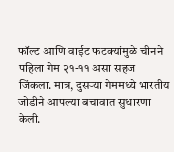फॉल्ट आणि वाईट फटक्यांमुळे चीनने पहिला गेम २१-११ असा सहज जिंकला. मात्र, दुसऱ्या गेममध्ये भारतीय जोडीने आपल्या बचावात सुधारणा केली.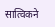सात्विकने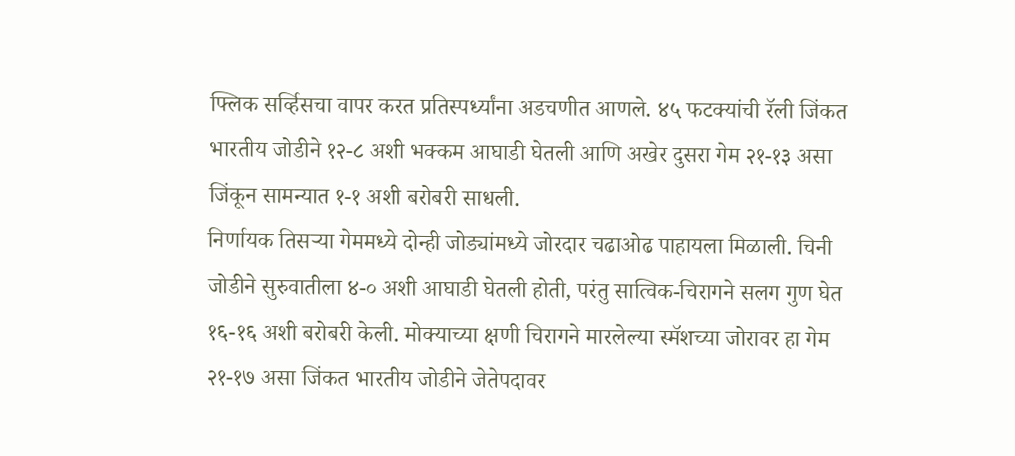फ्लिक सर्व्हिसचा वापर करत प्रतिस्पर्ध्यांना अडचणीत आणले. ४५ फटक्यांची रॅली जिंकत भारतीय जोडीने १२-८ अशी भक्कम आघाडी घेतली आणि अखेर दुसरा गेम २१-१३ असा जिंकून सामन्यात १-१ अशी बरोबरी साधली.
निर्णायक तिसऱ्या गेममध्ये दोन्ही जोड्यांमध्ये जोरदार चढाओढ पाहायला मिळाली. चिनी जोडीने सुरुवातीला ४-० अशी आघाडी घेतली होती, परंतु सात्विक-चिरागने सलग गुण घेत १६-१६ अशी बरोबरी केली. मोक्याच्या क्षणी चिरागने मारलेल्या स्मॅशच्या जोरावर हा गेम २१-१७ असा जिंकत भारतीय जोडीने जेतेपदावर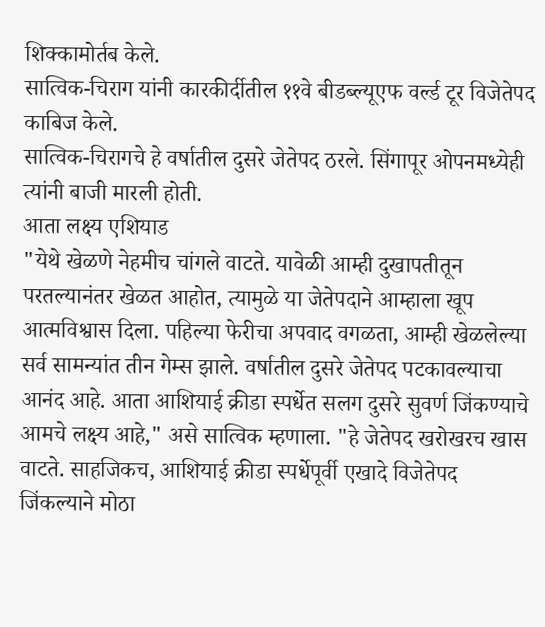शिक्कामोर्तब केले.
सात्विक-चिराग यांनी कारकीर्दीतील ११वे बीडब्ल्यूएफ वर्ल्ड टूर विजेतेपद काबिज केले.
सात्विक-चिरागचे हे वर्षातील दुसरे जेतेपद ठरले. सिंगापूर ओपनमध्येही त्यांनी बाजी मारली होती.
आता लक्ष्य एशियाड
"येथे खेळणे नेहमीच चांगले वाटते. यावेळी आम्ही दुखापतीतून परतल्यानंतर खेळत आहोत, त्यामुळे या जेतेपदाने आम्हाला खूप आत्मविश्वास दिला. पहिल्या फेरीचा अपवाद वगळता, आम्ही खेळलेल्या सर्व सामन्यांत तीन गेम्स झाले. वर्षातील दुसरे जेतेपद पटकावल्याचा आनंद आहे. आता आशियाई क्रीडा स्पर्धेत सलग दुसरे सुवर्ण जिंकण्याचे आमचे लक्ष्य आहे," असे सात्विक म्हणाला. "हे जेतेपद खरोखरच खास वाटते. साहजिकच, आशियाई क्रीडा स्पर्धेपूर्वी एखादे विजेतेपद जिंकल्याने मोठा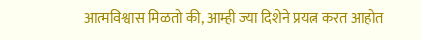आत्मविश्वास मिळतो की, आम्ही ज्या दिशेने प्रयत्न करत आहोत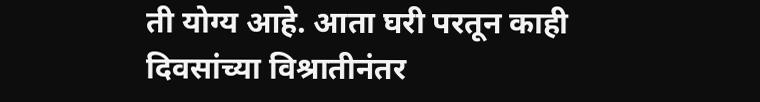ती योग्य आहे. आता घरी परतून काही दिवसांच्या विश्रातीनंतर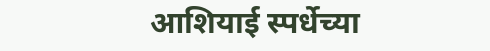आशियाई स्पर्धेच्या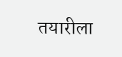तयारीला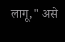लागू," असे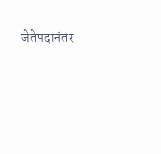जेतेपदानंतर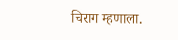चिराग म्हणाला.